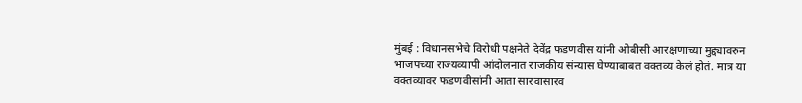मुंबई : विधानसभेचे विरोधी पक्षनेते देवेंद्र फडणवीस यांनी ओबीसी आरक्षणाच्या मुद्द्यावरुन भाजपच्या राज्यव्यापी आंदोलनात राजकीय संन्यास घेण्याबाबत वक्तव्य केलं होतं. मात्र या वक्तव्यावर फडणवीसांनी आता सारवासारव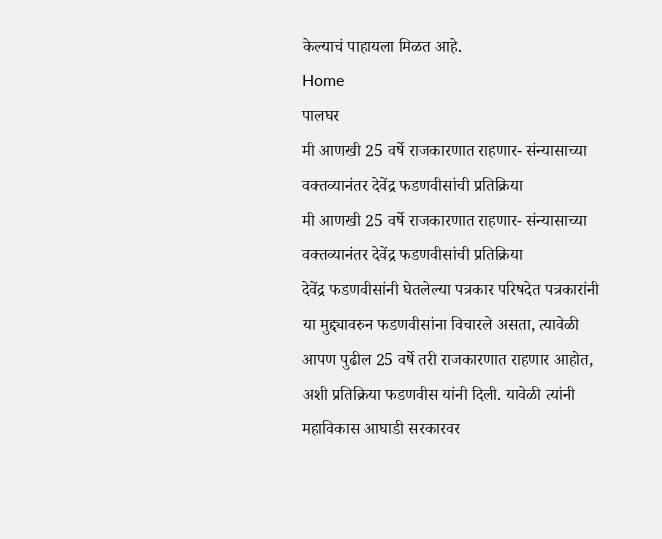केल्याचं पाहायला मिळत आहे.
Home
पालघर
मी आणखी 25 वर्षे राजकारणात राहणार- संन्यासाच्या वक्तव्यानंतर देवेंद्र फडणवीसांची प्रतिक्रिया
मी आणखी 25 वर्षे राजकारणात राहणार- संन्यासाच्या वक्तव्यानंतर देवेंद्र फडणवीसांची प्रतिक्रिया
देवेंद्र फडणवीसांनी घेतलेल्या पत्रकार परिषदेत पत्रकारांनी या मुद्द्यावरुन फडणवीसांना विचारले असता, त्यावेळी आपण पुढील 25 वर्षे तरी राजकारणात राहणार आहोत, अशी प्रतिक्रिया फडणवीस यांनी दिली. यावेळी त्यांनी महाविकास आघाडी सरकारवर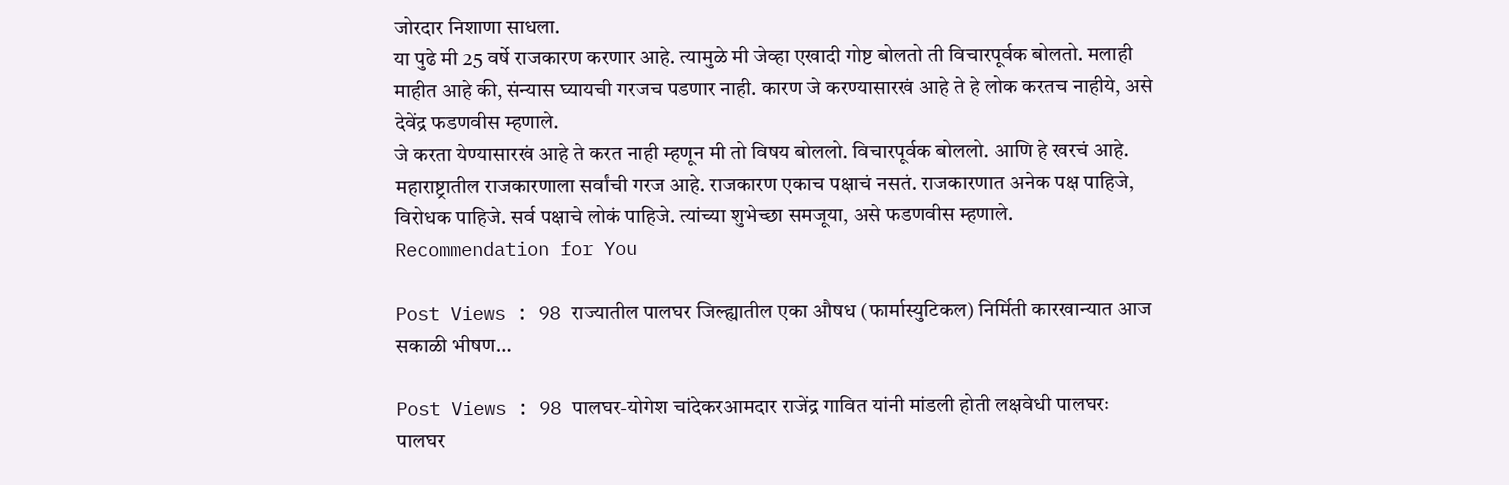जोरदार निशाणा साधला.
या पुढे मी 25 वर्षे राजकारण करणार आहे. त्यामुळे मी जेव्हा एखादी गोष्ट बोलतो ती विचारपूर्वक बोलतो. मलाही माहीत आहे की, संन्यास घ्यायची गरजच पडणार नाही. कारण जे करण्यासारखं आहे ते हे लोक करतच नाहीये, असे देवेंद्र फडणवीस म्हणाले.
जे करता येण्यासारखं आहे ते करत नाही म्हणून मी तो विषय बोललो. विचारपूर्वक बोललो. आणि हे खरचं आहे. महाराष्ट्रातील राजकारणाला सर्वांची गरज आहे. राजकारण एकाच पक्षाचं नसतं. राजकारणात अनेक पक्ष पाहिजे, विरोधक पाहिजे. सर्व पक्षाचे लोकं पाहिजे. त्यांच्या शुभेच्छा समजूया, असे फडणवीस म्हणाले.
Recommendation for You

Post Views : 98 राज्यातील पालघर जिल्ह्यातील एका औषध (फार्मास्युटिकल) निर्मिती कारखान्यात आज सकाळी भीषण…

Post Views : 98 पालघर-योगेश चांदेकरआमदार राजेंद्र गावित यांनी मांडली होती लक्षवेधी पालघरः पालघर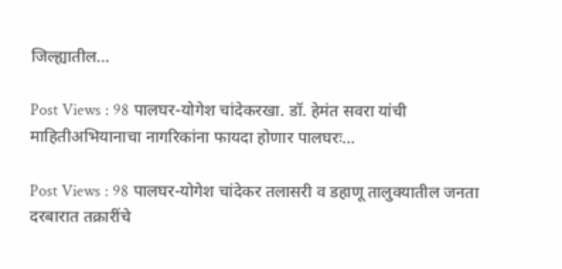जिल्ह्यातील…

Post Views : 98 पालघर-योगेश चांदेकरखा. डॉ. हेमंत सवरा यांची माहितीअभियानाचा नागरिकांना फायदा होणार पालघरः…

Post Views : 98 पालघर-योगेश चांदेकर तलासरी व डहाणू तालुक्यातील जनता दरबारात तक्रारींचे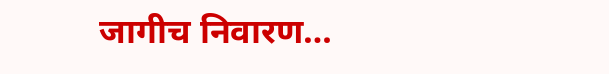जागीच निवारण…